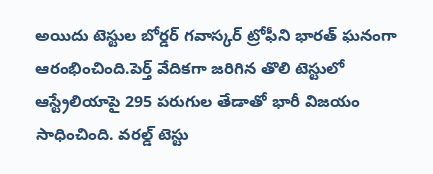అయిదు టెస్టుల బోర్డర్ గవాస్కర్ ట్రోఫీని భారత్ ఘనంగా ఆరంభించింది.పెర్త్ వేదికగా జరిగిన తొలి టెస్టులో ఆస్ట్రేలియాపై 295 పరుగుల తేడాతో భారీ విజయం సాధించింది. వరల్డ్ టెస్టు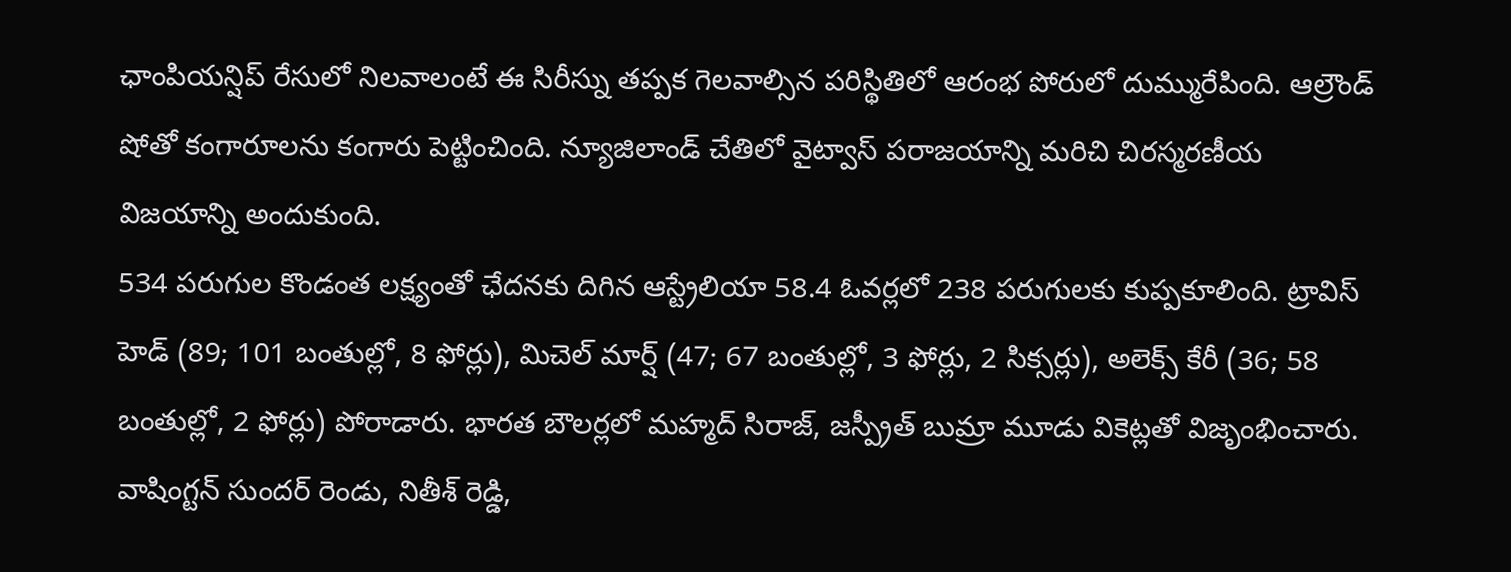ఛాంపియన్షిప్ రేసులో నిలవాలంటే ఈ సిరీస్ను తప్పక గెలవాల్సిన పరిస్థితిలో ఆరంభ పోరులో దుమ్మురేపింది. ఆల్రౌండ్ షోతో కంగారూలను కంగారు పెట్టించింది. న్యూజిలాండ్ చేతిలో వైట్వాస్ పరాజయాన్ని మరిచి చిరస్మరణీయ విజయాన్ని అందుకుంది.
534 పరుగుల కొండంత లక్ష్యంతో ఛేదనకు దిగిన ఆస్ట్రేలియా 58.4 ఓవర్లలో 238 పరుగులకు కుప్పకూలింది. ట్రావిస్ హెడ్ (89; 101 బంతుల్లో, 8 ఫోర్లు), మిచెల్ మార్ష్ (47; 67 బంతుల్లో, 3 ఫోర్లు, 2 సిక్సర్లు), అలెక్స్ కేరీ (36; 58 బంతుల్లో, 2 ఫోర్లు) పోరాడారు. భారత బౌలర్లలో మహ్మద్ సిరాజ్, జస్ప్రీత్ బుమ్రా మూడు వికెట్లతో విజృంభించారు. వాషింగ్టన్ సుందర్ రెండు, నితీశ్ రెడ్డి,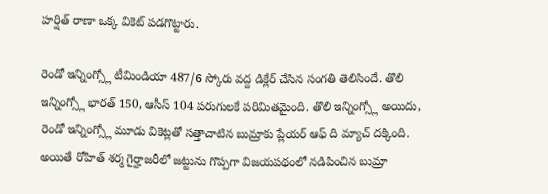హర్షిత్ రాణా ఒక్క వికెట్ పడగొట్టారు.

రెండో ఇన్నింగ్స్లో టీమిండియా 487/6 స్కోరు వద్ద డిక్లేర్ చేసిన సంగతి తెలిసిందే. తొలి ఇన్నింగ్స్లో భారత్ 150, ఆసీస్ 104 పరుగులకే పరిమితమైంది. తొలి ఇన్నింగ్స్లో అయిదు, రెండో ఇన్నింగ్స్లో మూడు వికెట్లతో సత్తాచాటిన బుమ్రాకు ప్లేయర్ ఆఫ్ ది మ్యాచ్ దక్కింది. అయితే రోహిత్ శర్మ గైర్హాజరీలో జట్టును గొప్పగా విజయపథంలో నడిపించిన బుమ్రా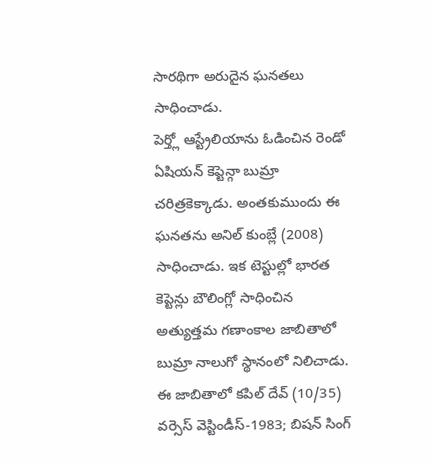సారథిగా అరుదైన ఘనతలు సాధించాడు.
పెర్త్లో ఆస్ట్రేలియాను ఓడించిన రెండో ఏషియన్ కెప్టెన్గా బుమ్రా చరిత్రకెక్కాడు. అంతకుముందు ఈ ఘనతను అనిల్ కుంబ్లే (2008) సాధించాడు. ఇక టెస్టుల్లో భారత కెప్టెన్లు బౌలింగ్లో సాధించిన అత్యుత్తమ గణాంకాల జాబితాలో బుమ్రా నాలుగో స్థానంలో నిలిచాడు. ఈ జాబితాలో కపిల్ దేవ్ (10/35) వర్సెస్ వెస్టిండీస్-1983; బిషన్ సింగ్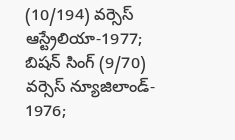(10/194) వర్సెస్ ఆస్ట్రేలియా-1977; బిషన్ సింగ్ (9/70) వర్సెస్ న్యూజిలాండ్- 1976;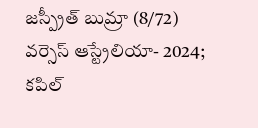జస్ప్రీత్ బుమ్రా (8/72) వర్సెస్ ఆస్ట్రేలియా- 2024; కపిల్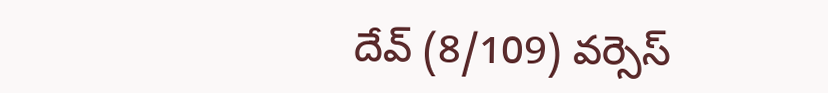దేవ్ (8/109) వర్సెస్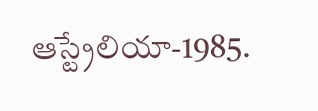ఆస్ట్రేలియా-1985.